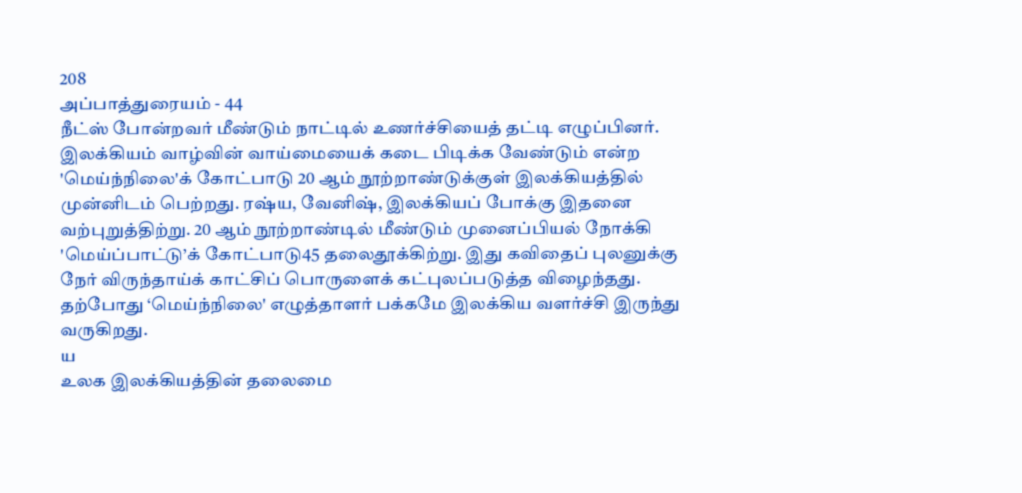208
அப்பாத்துரையம் - 44
நீட்ஸ் போன்றவர் மீண்டும் நாட்டில் உணர்ச்சியைத் தட்டி எழுப்பினர். இலக்கியம் வாழ்வின் வாய்மையைக் கடை பிடிக்க வேண்டும் என்ற 'மெய்ந்நிலை'க் கோட்பாடு 20 ஆம் நூற்றாண்டுக்குள் இலக்கியத்தில் முன்னிடம் பெற்றது. ரஷ்ய, வேனிஷ், இலக்கியப் போக்கு இதனை வற்புறுத்திற்று. 20 ஆம் நூற்றாண்டில் மீண்டும் முனைப்பியல் நோக்கி 'மெய்ப்பாட்டு’க் கோட்பாடு45 தலைதூக்கிற்று. இது கவிதைப் புலனுக்கு நேர் விருந்தாய்க் காட்சிப் பொருளைக் கட்புலப்படுத்த விழைந்தது. தற்போது ‘மெய்ந்நிலை' எழுத்தாளர் பக்கமே இலக்கிய வளர்ச்சி இருந்து வருகிறது.
ய
உலக இலக்கியத்தின் தலைமை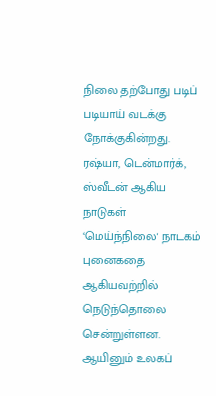நிலை தற்போது படிப் படியாய் வடக்கு நோக்குகின்றது. ரஷ்யா, டென்மார்க், ஸ்வீடன் ஆகிய நாடுகள் ‘மெய்ந்நிலை' நாடகம் புனைகதை ஆகியவற்றில் நெடுந்தொலை சென்றுள்ளன. ஆயினும் உலகப்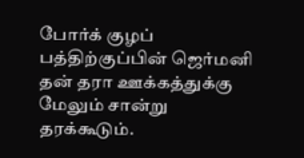போர்க் குழப் பத்திற்குப்பின் ஜெர்மனி தன் தரா ஊக்கத்துக்கு மேலும் சான்று தரக்கூடும்.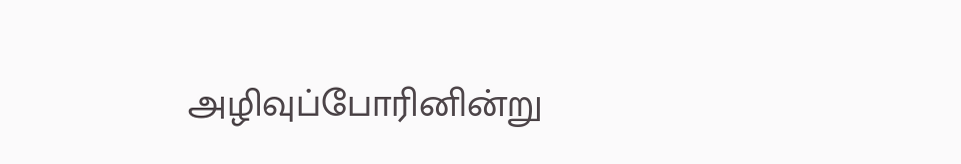அழிவுப்போரினின்று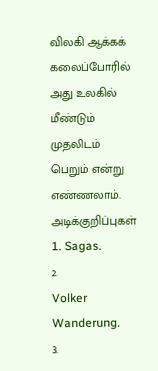விலகி ஆக்கக் கலைப்போரில் அது உலகில் மீண்டும் முதலிடம் பெறும் என்று
எண்ணலாம்.
அடிக்குறிப்புகள்
1. Sagas.
2.
Volker Wanderung.
3.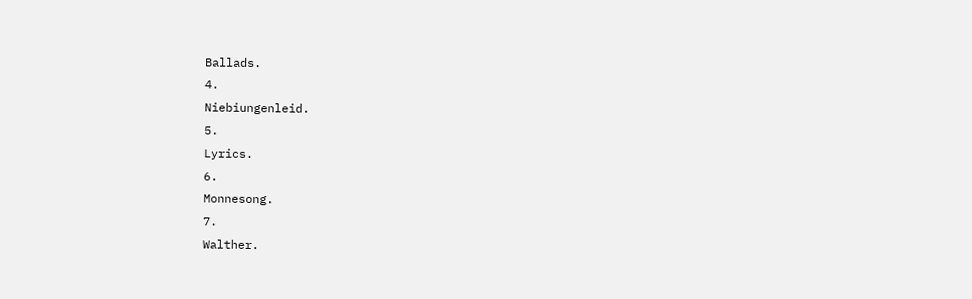Ballads.
4.
Niebiungenleid.
5.
Lyrics.
6.
Monnesong.
7.
Walther.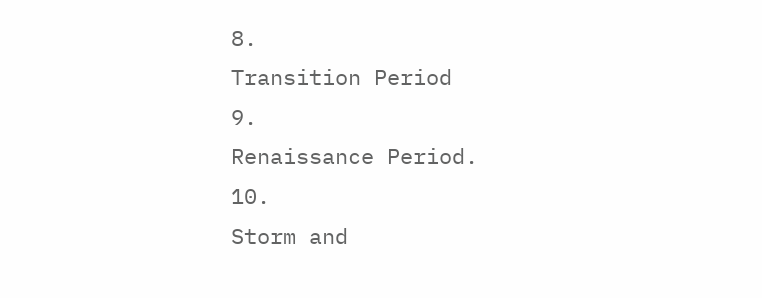8.
Transition Period
9.
Renaissance Period.
10.
Storm and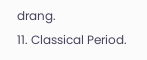drang.
11. Classical Period.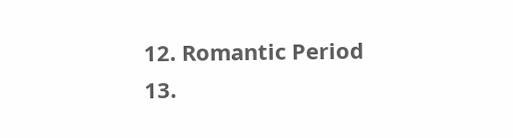12. Romantic Period
13.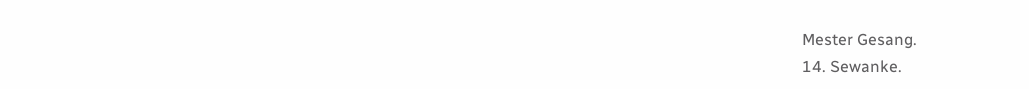Mester Gesang.
14. Sewanke.